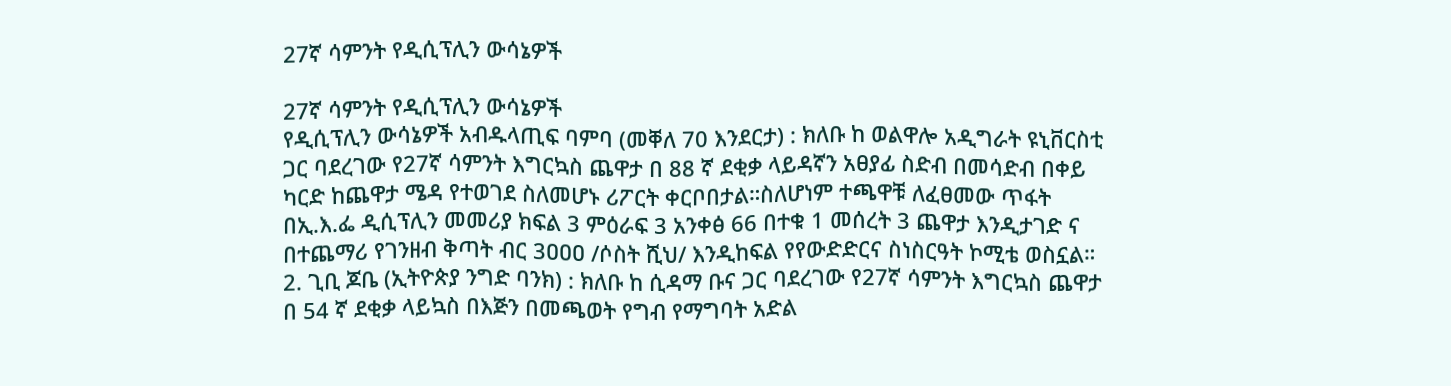27ኛ ሳምንት የዲሲፕሊን ውሳኔዎች

27ኛ ሳምንት የዲሲፕሊን ውሳኔዎች
የዲሲፕሊን ውሳኔዎች አብዱላጢፍ ባምባ (መቐለ 70 እንደርታ) : ክለቡ ከ ወልዋሎ አዲግራት ዩኒቨርስቲ ጋር ባደረገው የ27ኛ ሳምንት እግርኳስ ጨዋታ በ 88 ኛ ደቂቃ ላይዳኛን አፀያፊ ስድብ በመሳድብ በቀይ ካርድ ከጨዋታ ሜዳ የተወገደ ስለመሆኑ ሪፖርት ቀርቦበታል።ስለሆነም ተጫዋቹ ለፈፀመው ጥፋት በኢ.እ.ፌ ዲሲፕሊን መመሪያ ክፍል 3 ምዕራፍ 3 አንቀፅ 66 በተቁ 1 መሰረት 3 ጨዋታ እንዲታገድ ና በተጨማሪ የገንዘብ ቅጣት ብር 3ዐዐዐ /ሶስት ሺህ/ እንዲከፍል የየውድድርና ስነስርዓት ኮሚቴ ወስኗል። 2. ጊቢ ጆቤ (ኢትዮጵያ ንግድ ባንክ) : ክለቡ ከ ሲዳማ ቡና ጋር ባደረገው የ27ኛ ሳምንት እግርኳስ ጨዋታ በ 54 ኛ ደቂቃ ላይኳስ በእጅን በመጫወት የግብ የማግባት አድል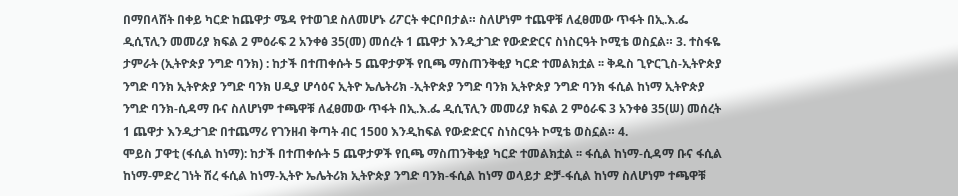በማበላሸት በቀይ ካርድ ከጨዋታ ሜዳ የተወገደ ስለመሆኑ ሪፖርት ቀርቦበታል። ስለሆነም ተጨዋቹ ለፈፀመው ጥፋት በኢ.እ.ፌ ዲሲፕሊን መመሪያ ክፍል 2 ምዕራፍ 2 አንቀፅ 35(መ) መሰረት 1 ጨዋታ እንዲታገድ የውድድርና ስነስርዓት ኮሚቴ ወስኗል። 3. ተስፋዬ ታምራት (ኢትዮጵያ ንግድ ባንክ) : ከታች በተጠቀሱት 5 ጨዋታዎች የቢጫ ማስጠንቅቂያ ካርድ ተመልክቷል ፡፡ ቅዱስ ጊዮርጊስ-ኢትዮጵያ ንግድ ባንክ ኢትዮጵያ ንግድ ባንክ ሀዲያ ሆሳዕና ኢትዮ ኤሌትሪክ -ኢትዮጵያ ንግድ ባንክ ኢትዮጵያ ንግድ ባንክ ፋሲል ከነማ ኢትዮጵያ ንግድ ባንክ‐ሲዳማ ቡና ስለሆነም ተጫዋቹ ለፈፀመው ጥፋት በኢ.እ.ፌ ዲሲፕሊን መመሪያ ክፍል 2 ምዕራፍ 3 አንቀፅ 35(ሠ) መሰረት 1 ጨዋታ እንዲታገድ በተጨማሪ የገንዘብ ቅጣት ብር 15ዐዐ እንዲከፍል የውድድርና ስነስርዓት ኮሚቴ ወስኗል። 4.
ሞይስ ፓዋቲ (ፋሲል ከነማ): ከታች በተጠቀሱት 5 ጨዋታዎች የቢጫ ማስጠንቅቂያ ካርድ ተመልክቷል ፡፡ ፋሲል ከነማ-ሲዳማ ቡና ፋሲል ከነማ-ምድረ ገነት ሽረ ፋሲል ከነማ-ኢትዮ ኤሌትሪክ ኢትዮጵያ ንግድ ባንክ‐ፋሲል ከነማ ወላይታ ድቻ-ፋሲል ከነማ ስለሆነም ተጫዋቹ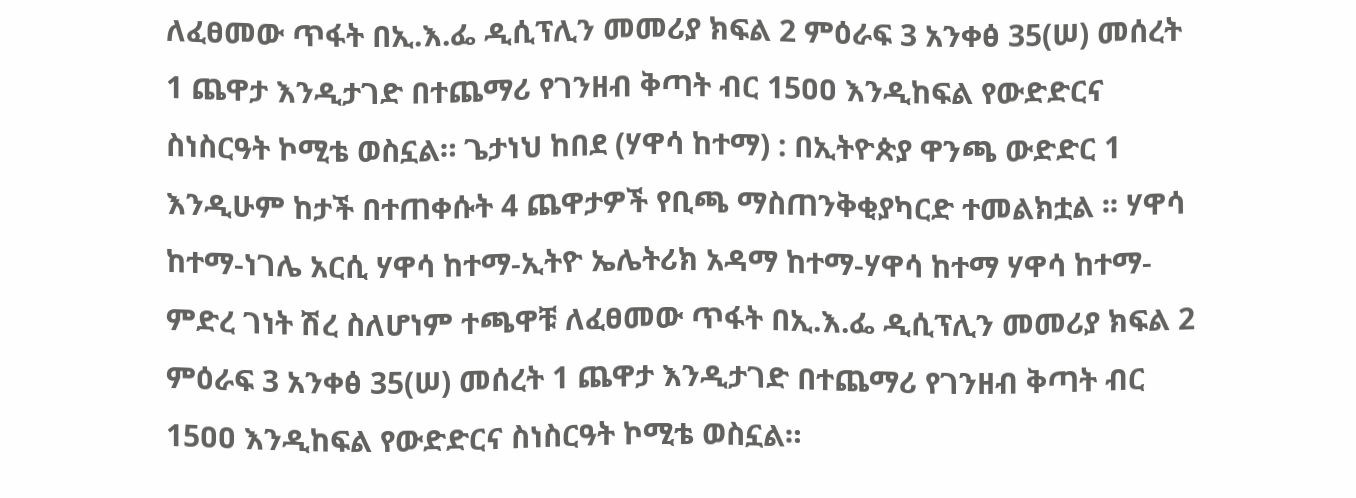ለፈፀመው ጥፋት በኢ.እ.ፌ ዲሲፕሊን መመሪያ ክፍል 2 ምዕራፍ 3 አንቀፅ 35(ሠ) መሰረት 1 ጨዋታ እንዲታገድ በተጨማሪ የገንዘብ ቅጣት ብር 15ዐዐ እንዲከፍል የውድድርና ስነስርዓት ኮሚቴ ወስኗል። ጌታነህ ከበደ (ሃዋሳ ከተማ) : በኢትዮጵያ ዋንጫ ውድድር 1 እንዲሁም ከታች በተጠቀሱት 4 ጨዋታዎች የቢጫ ማስጠንቅቂያካርድ ተመልክቷል ፡፡ ሃዋሳ ከተማ-ነገሌ አርሲ ሃዋሳ ከተማ-ኢትዮ ኤሌትሪክ አዳማ ከተማ-ሃዋሳ ከተማ ሃዋሳ ከተማ-ምድረ ገነት ሽረ ስለሆነም ተጫዋቹ ለፈፀመው ጥፋት በኢ.እ.ፌ ዲሲፕሊን መመሪያ ክፍል 2 ምዕራፍ 3 አንቀፅ 35(ሠ) መሰረት 1 ጨዋታ እንዲታገድ በተጨማሪ የገንዘብ ቅጣት ብር 15ዐዐ እንዲከፍል የውድድርና ስነስርዓት ኮሚቴ ወስኗል።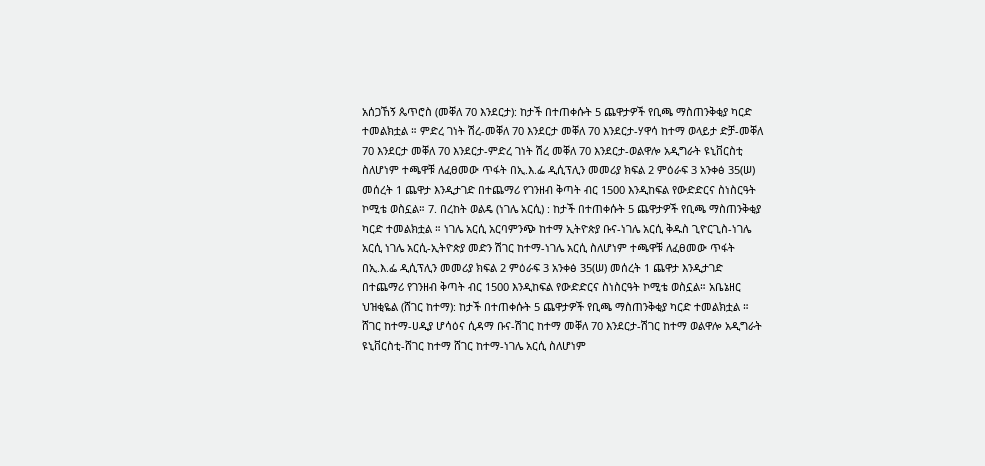አሰጋኸኝ ጴጥሮስ (መቐለ 70 እንደርታ): ከታች በተጠቀሱት 5 ጨዋታዎች የቢጫ ማስጠንቅቂያ ካርድ ተመልክቷል ። ምድረ ገነት ሽረ-መቐለ 70 እንደርታ መቐለ 70 እንደርታ-ሃዋሳ ከተማ ወላይታ ድቻ-መቐለ 70 እንደርታ መቐለ 70 እንደርታ-ምድረ ገነት ሽረ መቐለ 70 እንደርታ-ወልዋሎ አዲግራት ዩኒቨርስቲ ስለሆነም ተጫዋቹ ለፈፀመው ጥፋት በኢ.እ.ፌ ዲሲፕሊን መመሪያ ክፍል 2 ምዕራፍ 3 አንቀፅ 35(ሠ) መሰረት 1 ጨዋታ እንዲታገድ በተጨማሪ የገንዘብ ቅጣት ብር 1500 እንዲከፍል የውድድርና ስነስርዓት ኮሚቴ ወስኗል። 7. በረከት ወልዴ (ነገሌ አርሲ) : ከታች በተጠቀሱት 5 ጨዋታዎች የቢጫ ማስጠንቅቂያ ካርድ ተመልክቷል ። ነገሌ አርሲ አርባምንጭ ከተማ ኢትዮጵያ ቡና-ነገሌ አርሲ ቅዱስ ጊዮርጊስ-ነገሌ አርሲ ነገሌ አርሲ-ኢትዮጵያ መድን ሽገር ከተማ-ነገሌ አርሲ ስለሆነም ተጫዋቹ ለፈፀመው ጥፋት በኢ.እ.ፌ ዲሲፕሊን መመሪያ ክፍል 2 ምዕራፍ 3 አንቀፅ 35(ሠ) መሰረት 1 ጨዋታ እንዲታገድ በተጨማሪ የገንዘብ ቅጣት ብር 1500 እንዲከፍል የውድድርና ስነስርዓት ኮሚቴ ወስኗል። አቤኔዘር ህዝቂዬል (ሸገር ከተማ): ከታች በተጠቀሱት 5 ጨዋታዎች የቢጫ ማስጠንቅቂያ ካርድ ተመልክቷል ። ሸገር ከተማ-ሀዲያ ሆሳዕና ሲዳማ ቡና-ሽገር ከተማ መቐለ 70 እንደርታ-ሽገር ከተማ ወልዋሎ አዲግራት ዩኒቨርስቲ-ሸገር ከተማ ሸገር ከተማ-ነገሌ አርሲ ስለሆነም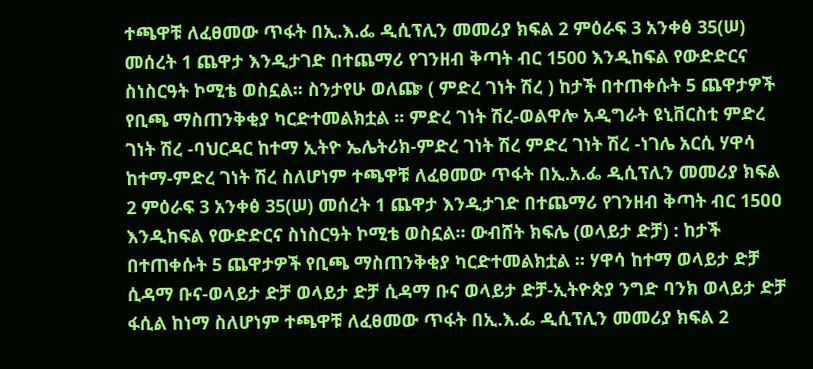ተጫዋቹ ለፈፀመው ጥፋት በኢ.እ.ፌ ዲሲፕሊን መመሪያ ክፍል 2 ምዕራፍ 3 አንቀፅ 35(ሠ) መሰረት 1 ጨዋታ እንዲታገድ በተጨማሪ የገንዘብ ቅጣት ብር 1500 እንዲከፍል የውድድርና ስነስርዓት ኮሚቴ ወስኗል፡፡ ስንታየሁ ወለጬ ( ምድረ ገነት ሽረ ) ከታች በተጠቀሱት 5 ጨዋታዎች የቢጫ ማስጠንቅቂያ ካርድተመልክቷል ። ምድረ ገነት ሽረ-ወልዋሎ አዲግራት ዩኒቨርስቲ ምድረ ገነት ሽረ -ባህርዳር ከተማ ኢትዮ ኤሌትሪክ-ምድረ ገነት ሽረ ምድረ ገነት ሽረ -ነገሌ አርሲ ሃዋሳ ከተማ-ምድረ ገነት ሽረ ስለሆነም ተጫዋቹ ለፈፀመው ጥፋት በኢ.አ.ፌ ዲሲፕሊን መመሪያ ክፍል 2 ምዕራፍ 3 አንቀፅ 35(ሠ) መሰረት 1 ጨዋታ እንዲታገድ በተጨማሪ የገንዘብ ቅጣት ብር 15ዐዐ እንዲከፍል የውድድርና ስነስርዓት ኮሚቴ ወስኗል። ውብሸት ክፍሌ (ወላይታ ድቻ) : ከታች በተጠቀሱት 5 ጨዋታዎች የቢጫ ማስጠንቅቂያ ካርድተመልክቷል ። ሃዋሳ ከተማ ወላይታ ድቻ ሲዳማ ቡና-ወላይታ ድቻ ወላይታ ድቻ ሲዳማ ቡና ወላይታ ድቻ-ኢትዮጵያ ንግድ ባንክ ወላይታ ድቻ ፋሲል ከነማ ስለሆነም ተጫዋቹ ለፈፀመው ጥፋት በኢ.እ.ፌ ዲሲፕሊን መመሪያ ክፍል 2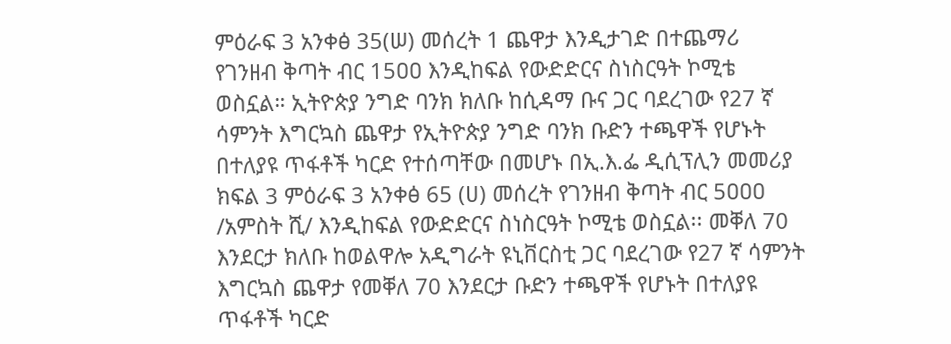ምዕራፍ 3 አንቀፅ 35(ሠ) መሰረት 1 ጨዋታ እንዲታገድ በተጨማሪ የገንዘብ ቅጣት ብር 15ዐዐ እንዲከፍል የውድድርና ስነስርዓት ኮሚቴ ወስኗል። ኢትዮጵያ ንግድ ባንክ ክለቡ ከሲዳማ ቡና ጋር ባደረገው የ27 ኛ ሳምንት እግርኳስ ጨዋታ የኢትዮጵያ ንግድ ባንክ ቡድን ተጫዋች የሆኑት በተለያዩ ጥፋቶች ካርድ የተሰጣቸው በመሆኑ በኢ.እ.ፌ ዲሲፕሊን መመሪያ ክፍል 3 ምዕራፍ 3 አንቀፅ 65 (ሀ) መሰረት የገንዘብ ቅጣት ብር 5ዐዐዐ /አምስት ሺ/ እንዲከፍል የውድድርና ስነስርዓት ኮሚቴ ወስኗል፡፡ መቐለ 70 እንደርታ ክለቡ ከወልዋሎ አዲግራት ዩኒቨርስቲ ጋር ባደረገው የ27 ኛ ሳምንት እግርኳስ ጨዋታ የመቐለ 70 እንደርታ ቡድን ተጫዋች የሆኑት በተለያዩ ጥፋቶች ካርድ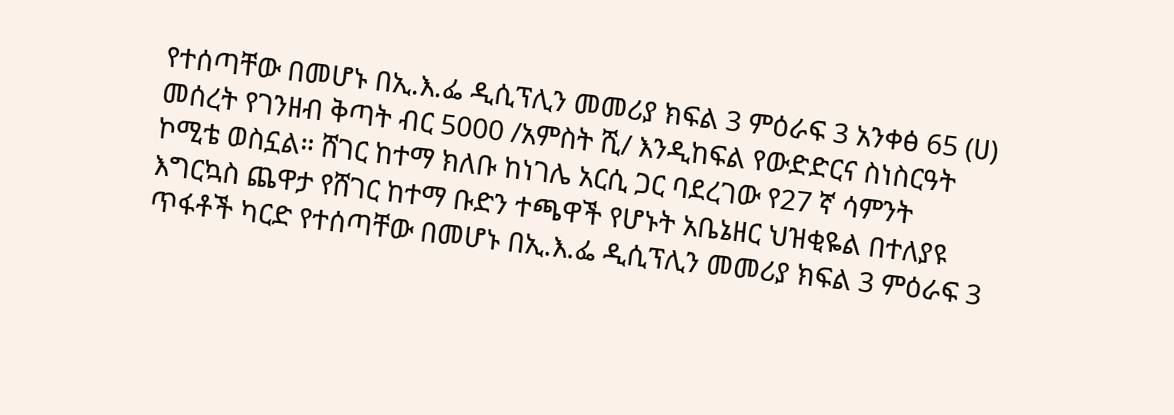የተሰጣቸው በመሆኑ በኢ.እ.ፌ ዲሲፕሊን መመሪያ ክፍል 3 ምዕራፍ 3 አንቀፅ 65 (ሀ) መሰረት የገንዘብ ቅጣት ብር 5000 /አምስት ሺ/ እንዲከፍል የውድድርና ስነስርዓት ኮሚቴ ወስኗል። ሸገር ከተማ ክለቡ ከነገሌ አርሲ ጋር ባደረገው የ27 ኛ ሳምንት እግርኳስ ጨዋታ የሸገር ከተማ ቡድን ተጫዋች የሆኑት አቤኔዘር ህዝቂዬል በተለያዩ ጥፋቶች ካርድ የተሰጣቸው በመሆኑ በኢ.እ.ፌ ዲሲፕሊን መመሪያ ክፍል 3 ምዕራፍ 3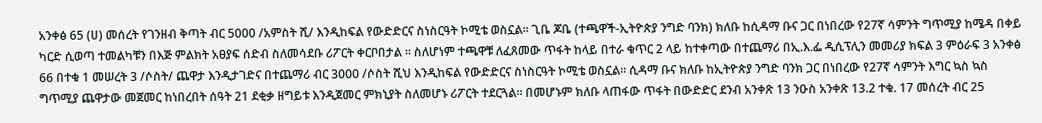አንቀፅ 65 (ሀ) መሰረት የገንዘብ ቅጣት ብር 5000 /አምስት ሺ/ እንዲከፍል የውድድርና ስነስርዓት ኮሚቴ ወስኗል። ጊቤ ጆቤ (ተጫዋች-ኢትዮጵያ ንግድ ባንክ) ክለቡ ከሲዳማ ቡና ጋር በነበረው የ27ኛ ሳምንት ግጥሚያ ከሜዳ በቀይ ካርድ ሲወጣ ተመልካቹን በእጅ ምልክት አፀያፍ ሰድብ ስለመሳደቡ ሪፖርት ቀርቦበታል ። ስለሆነም ተጫዋቹ ለፈጸመው ጥፋት ከላይ በተራ ቁጥር 2 ላይ ከተቀጣው በተጨማሪ በኢ.እ.ፌ ዲሲፕሊን መመሪያ ክፍል 3 ምዕራፍ 3 አንቀፅ 66 በተቁ 1 መሠረት 3 /ሶስት/ ጨዋታ እንዲታገድና በተጨማሪ ብር 3000 /ሶስት ሺህ እንዲከፍል የውድድርና ስነስርዓት ኮሚቴ ወስኗል፡፡ ሲዳማ ቡና ክለቡ ከኢትዮጵያ ንግድ ባንክ ጋር በነበረው የ27ኛ ሳምንት እግር ኳስ ኳስ ግጥሚያ ጨዋታው መጀመር ከነበረበት ሰዓት 21 ደቂቃ ዘግይቱ እንዲጀመር ምክኒያት ስለመሆኑ ሪፖርት ተደርጓል። በመሆኑም ክለቡ ላጠፋው ጥፋት በውድድር ደንብ አንቀጽ 13 ንዑስ አንቀጽ 13.2 ተቁ. 17 መሰረት ብር 25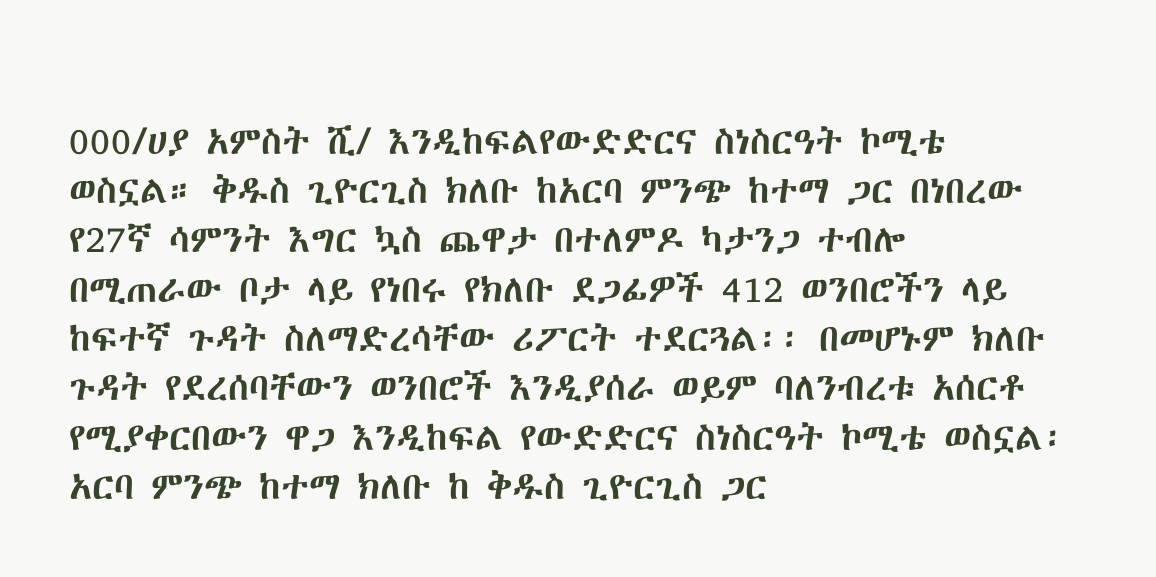000/ሀያ አምስት ሺ/ እንዲከፍልየውድድርና ስነስርዓት ኮሚቴ ወስኗል። ቅዱስ ጊዮርጊስ ክለቡ ከአርባ ምንጭ ከተማ ጋር በነበረው የ27ኛ ሳምንት እግር ኳስ ጨዋታ በተለምዶ ካታንጋ ተብሎ በሚጠራው ቦታ ላይ የነበሩ የክለቡ ደጋፊዎች 412 ወንበሮችን ላይ ከፍተኛ ጉዳት ስለማድረሳቸው ሪፖርት ተደርጓል፡፡ በመሆኑም ክለቡ ጉዳት የደረሰባቸውን ወንበሮች እንዲያሰራ ወይም ባለንብረቱ አሰርቶ የሚያቀርበውን ዋጋ እንዲከፍል የውድድርና ስነስርዓት ኮሚቴ ወስኗል፡ አርባ ምንጭ ከተማ ክለቡ ከ ቅዱስ ጊዮርጊስ ጋር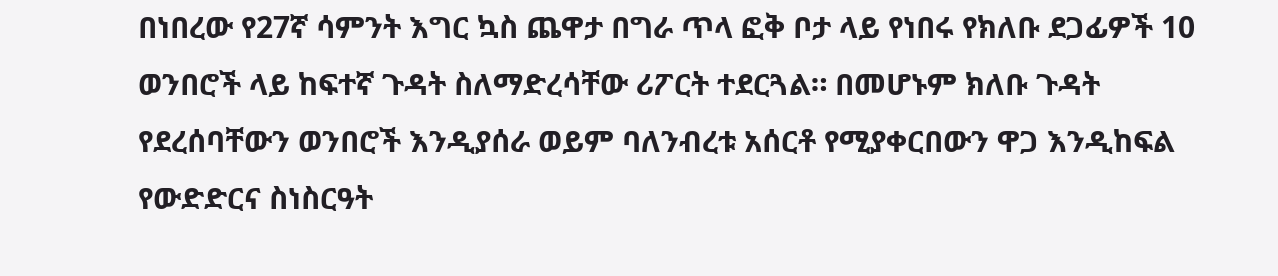በነበረው የ27ኛ ሳምንት እግር ኳስ ጨዋታ በግራ ጥላ ፎቅ ቦታ ላይ የነበሩ የክለቡ ደጋፊዎች 10 ወንበሮች ላይ ከፍተኛ ጉዳት ስለማድረሳቸው ሪፖርት ተደርጓል። በመሆኑም ክለቡ ጉዳት የደረሰባቸውን ወንበሮች እንዲያሰራ ወይም ባለንብረቱ አሰርቶ የሚያቀርበውን ዋጋ እንዲከፍል የውድድርና ስነስርዓት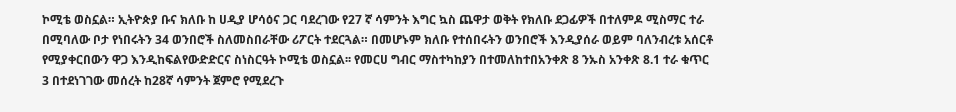ኮሚቴ ወስኗል። ኢትዮጵያ ቡና ክለቡ ከ ሀዲያ ሆሳዕና ጋር ባደረገው የ27 ኛ ሳምንት እግር ኳስ ጨዋታ ወቅት የክለቡ ደጋፊዎች በተለምዶ ሚስማር ተራ በሚባለው ቦታ የነበሩትን 34 ወንበሮች ስለመስበራቸው ሪፖርት ተደርጓል። በመሆኑም ክለቡ የተሰበሩትን ወንበሮች እንዲያሰራ ወይም ባለንብረቱ አሰርቶ የሚያቀርበውን ዋጋ እንዲከፍልየውድድርና ስነስርዓት ኮሚቴ ወስኗል፡፡ የመርሀ ግብር ማስተካከያን በተመለከተበአንቀጽ 8 ንኡስ አንቀጽ 8.1 ተራ ቁጥር 3 በተደነገገው መሰረት ከ28ኛ ሳምንት ጀምሮ የሚደረጉ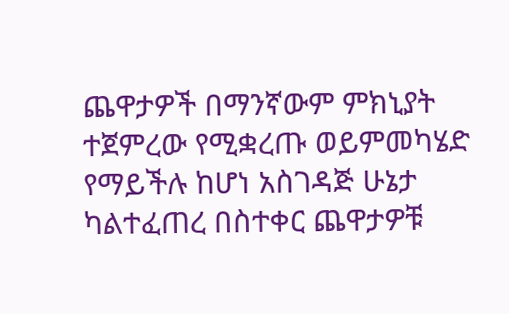ጨዋታዎች በማንኛውም ምክኒያት ተጀምረው የሚቋረጡ ወይምመካሄድ የማይችሉ ከሆነ አስገዳጅ ሁኔታ ካልተፈጠረ በስተቀር ጨዋታዎቹ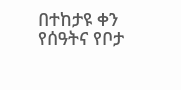በተከታዩ ቀን የሰዓትና የቦታ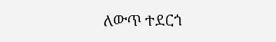ለውጥ ተደርጎ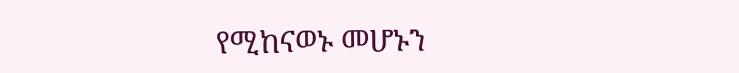የሚከናወኑ መሆኑን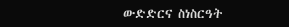ውድድርና ስነስርዓት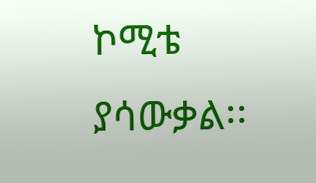ኮሚቴ ያሳውቃል፡፡